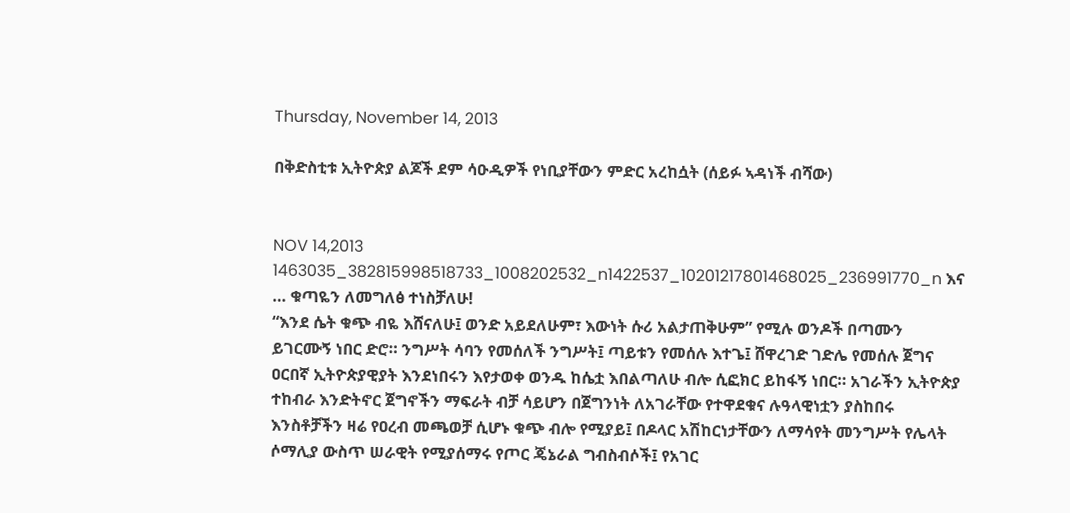Thursday, November 14, 2013

በቅድስቲቱ ኢትዮጵያ ልጆች ደም ሳዑዲዎች የነቢያቸውን ምድር አረከሷት (ሰይፉ ኣዳነች ብሻው)


NOV 14,2013 1463035_382815998518733_1008202532_n1422537_10201217801468025_236991770_n እና … ቁጣዬን ለመግለፅ ተነስቻለሁ!
“እንደ ሴት ቁጭ ብዬ እሸናለሁ፤ ወንድ አይደለሁም፣ እውነት ሱሪ አልታጠቅሁም” የሚሉ ወንዶች በጣሙን ይገርሙኝ ነበር ድሮ። ንግሥት ሳባን የመሰለች ንግሥት፤ ጣይቱን የመሰሉ እተጌ፤ ሸዋረገድ ገድሌ የመሰሉ ጀግና ዐርበኛ ኢትዮጵያዊያት እንደነበሩን እየታወቀ ወንዱ ከሴቷ እበልጣለሁ ብሎ ሲፎክር ይከፋኝ ነበር። አገራችን ኢትዮጵያ ተከብራ እንድትኖር ጀግኖችን ማፍራት ብቻ ሳይሆን በጀግንነት ለአገራቸው የተዋደቁና ሉዓላዊነቷን ያስከበሩ እንስቶቻችን ዛሬ የዐረብ መጫወቻ ሲሆኑ ቁጭ ብሎ የሚያይ፤ በዶላር አሽከርነታቸውን ለማሳየት መንግሥት የሌላት ሶማሊያ ውስጥ ሠራዊት የሚያሰማሩ የጦር ጄኔራል ግብስብሶች፤ የአገር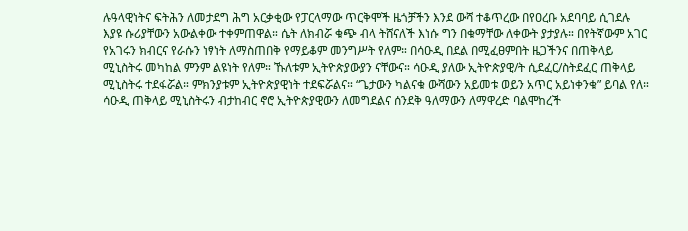ሉዓላዊነትና ፍትሕን ለመታደግ ሕግ አርቃቂው የፓርላማው ጥርቅሞች ዜጎቻችን እንደ ውሻ ተቆጥረው በየዐረቡ አደባባይ ሲገደሉ እያዩ ሱሪያቸውን አውልቀው ተቀምጠዋል። ሴት ለክብሯ ቁጭ ብላ ትሸናለች እነሱ ግን በቁማቸው ለቀውት ያታያሉ። በየትኛውም አገር የአገሩን ክብርና የራሱን ነፃነት ለማስጠበቅ የማይቆም መንግሥት የለም። በሳዑዲ በደል በሚፈፀምበት ዜጋችንና በጠቅላይ ሚኒስትሩ መካከል ምንም ልዩነት የለም። ኹለቱም ኢትዮጵያውያን ናቸውና። ሳዑዲ ያለው ኢትዮጵያዊ/ት ሲደፈር/ስትደፈር ጠቅላይ ሚኒስትሩ ተደፋሯል። ምክንያቱም ኢትዮጵያዊነት ተደፍሯልና። “ጌታውን ካልናቁ ውሻውን አይመቱ ወይን አጥር አይነቀንቁ” ይባል የለ። ሳዑዲ ጠቅላይ ሚኒስትሩን ብታከብር ኖሮ ኢትዮጵያዊውን ለመግደልና ሰንደቅ ዓለማውን ለማዋረድ ባልሞከረች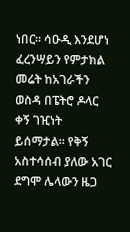ነበር። ሳዑዲ እንደሆነ ፈረንሣይን የምታክል መሬት ከአገራችን ወስዳ በፔትሮ ዶላር ቀኝ ገዢነት ይሰማታል። የቅኝ አስተሳሰብ ያለው አገር ደግሞ ሌላውን ዜጋ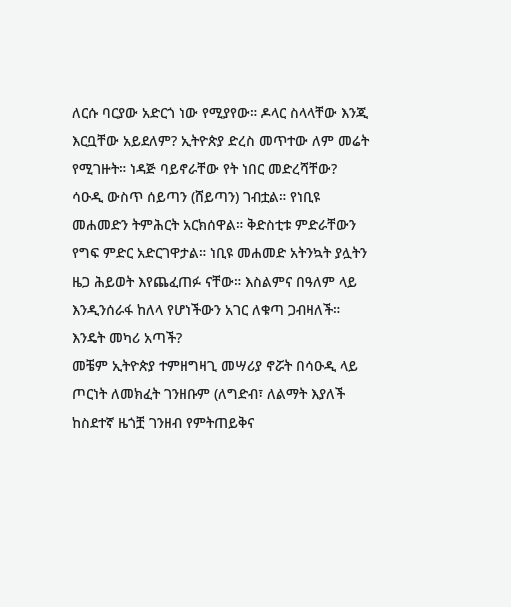ለርሱ ባርያው አድርጎ ነው የሚያየው። ዶላር ስላላቸው እንጂ እርቧቸው አይደለም? ኢትዮጵያ ድረስ መጥተው ለም መሬት የሚገዙት። ነዳጅ ባይኖራቸው የት ነበር መድረሻቸው?
ሳዑዲ ውስጥ ሰይጣን (ሸይጣን) ገብቷል። የነቢዩ መሐመድን ትምሕርት አርክሰዋል። ቅድስቲቱ ምድራቸውን የግፍ ምድር አድርገዋታል። ነቢዩ መሐመድ አትንኳት ያሏትን ዜጋ ሕይወት እየጨፈጠፉ ናቸው። እስልምና በዓለም ላይ እንዲንሰራፋ ከለላ የሆነችውን አገር ለቁጣ ጋብዛለች። እንዴት መካሪ አጣች?
መቼም ኢትዮጵያ ተምዘግዛጊ መሣሪያ ኖሯት በሳዑዲ ላይ ጦርነት ለመክፈት ገንዘቡም (ለግድብ፣ ለልማት እያለች ከስደተኛ ዜጎቿ ገንዘብ የምትጠይቅና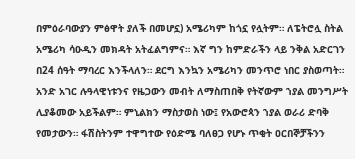በምዕራባውያን ምፅዋት ያለች በመሆኗ) አሜሪካም ከጎኗ የሏትም። ለፔትሮሏ ስትል አሜሪካ ሳዑዲን መክዳት አትፈልግምና። እኛ ግን ከምድራችን ላይ ንቅል አድርገን በ24 ሰዓት ማባረር እንችላለን። ደርግ እንኳን አሜሪካን መንጥሮ ነበር ያስወጣት። አንድ አገር ሉዓላዊነቱንና የዜጋውን መብት ለማስጠበቅ የትኛውም ኀያል መንግሥት ሊያቆመው አይችልም። ምኒልክን ማስታወስ ነው፤ የአውሮጳን ኀያል ወራሪ ድባቅ የመታውን። ፋሽስትንም ተዋግተው የዕድሜ ባለፀጋ የሆኑ ጥቂት ዐርበኞቻችንን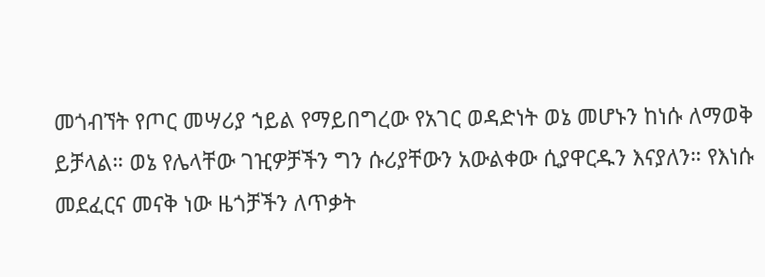መጎብኘት የጦር መሣሪያ ኀይል የማይበግረው የአገር ወዳድነት ወኔ መሆኑን ከነሱ ለማወቅ ይቻላል። ወኔ የሌላቸው ገዢዎቻችን ግን ሱሪያቸውን አውልቀው ሲያዋርዱን እናያለን። የእነሱ መደፈርና መናቅ ነው ዜጎቻችን ለጥቃት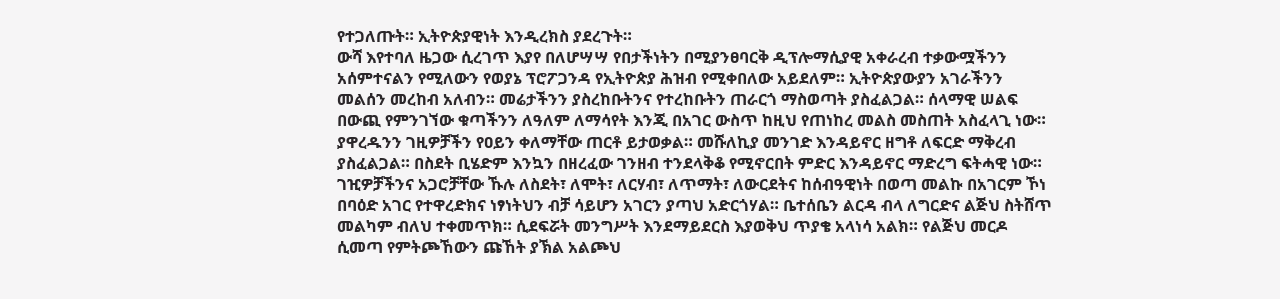የተጋለጡት። ኢትዮጵያዊነት እንዲረክስ ያደረጉት።
ውሻ እየተባለ ዜጋው ሲረገጥ እያየ በለሆሣሣ የበታችነትን በሚያንፀባርቅ ዲፕሎማሲያዊ አቀራረብ ተቃውሟችንን አሰምተናልን የሚለውን የወያኔ ፕሮፖጋንዳ የኢትዮጵያ ሕዝብ የሚቀበለው አይደለም። ኢትዮጵያውያን አገራችንን መልሰን መረከብ አለብን። መሬታችንን ያስረከቡትንና የተረከቡትን ጠራርጎ ማስወጣት ያስፈልጋል። ሰላማዊ ሠልፍ በውጪ የምንገኘው ቁጣችንን ለዓለም ለማሳየት እንጂ በአገር ውስጥ ከዚህ የጠነከረ መልስ መስጠት አስፈላጊ ነው። ያዋረዱንን ገዚዎቻችን የዐይን ቀለማቸው ጠርቶ ይታወቃል። መሹለኪያ መንገድ እንዳይኖር ዘግቶ ለፍርድ ማቅረብ ያስፈልጋል። በስደት ቢሄድም እንኳን በዘረፈው ገንዘብ ተንደላቅቆ የሚኖርበት ምድር እንዳይኖር ማድረግ ፍትሓዊ ነው።
ገዢዎቻችንና አጋሮቻቸው ኹሉ ለስደት፣ ለሞት፣ ለርሃብ፣ ለጥማት፣ ለውርደትና ከሰብዓዊነት በወጣ መልኩ በአገርም ኾነ በባዕድ አገር የተዋረድክና ነፃነትህን ብቻ ሳይሆን አገርን ያጣህ አድርጎሃል። ቤተሰቤን ልርዳ ብላ ለግርድና ልጅህ ስትሸጥ መልካም ብለህ ተቀመጥክ። ሲደፍሯት መንግሥት እንደማይደርስ እያወቅህ ጥያቄ አላነሳ አልክ። የልጅህ መርዶ ሲመጣ የምትጮኸውን ጩኸት ያኽል አልጮህ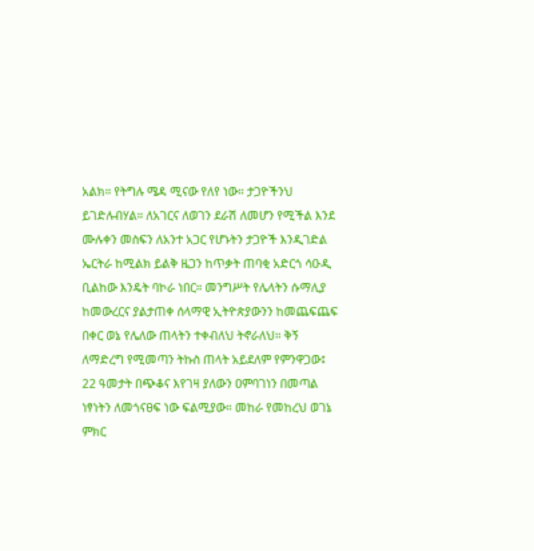አልክ። የትግሉ ሜዳ ሚናው የለየ ነው። ታጋዮችንህ ይገድሉብሃል። ለአገርና ለወገን ደራሽ ለመሆን የሚችል እንደ ሙሉቀን መስፍን ለአንተ አጋር የሆኑትን ታጋዮች እንዲገድል ኤርትራ ከሚልክ ይልቅ ዜጋን ከጥቃት ጠባቂ አድርጎ ሳዑዲ ቢልከው እንዴት ባኮራ ነበር። መንግሥት የሌላትን ሱማሊያ ከመውረርና ያልታጠቀ ሰላማዊ ኢትዮጵያውንን ከመጨፍጨፍ በቀር ወኔ የሌለው ጠላትን ተቀብለህ ትኖራለህ። ቅኝ ለማድረግ የሚመጣን ትኩስ ጠላት አይደለም የምንዋጋው፤ 22 ዓመታት በጭቆና እየገዛ ያለውን ዐምባገነን በመጣል ነፃነትን ለመጎናፀፍ ነው ፍልሚያው። መከራ የመከረህ ወገኔ ምክር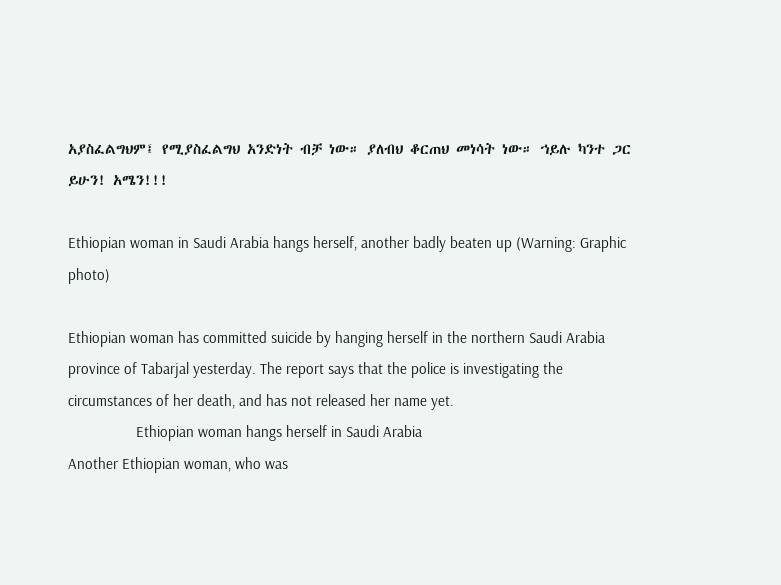አያስፈልግህም፤ የሚያስፈልግህ አንድነት ብቻ ነው። ያለብህ ቆርጠህ መነሳት ነው። ኀይሉ ካንተ ጋር ይሁን! አሜን!!!

Ethiopian woman in Saudi Arabia hangs herself, another badly beaten up (Warning: Graphic photo)

Ethiopian woman has committed suicide by hanging herself in the northern Saudi Arabia province of Tabarjal yesterday. The report says that the police is investigating the circumstances of her death, and has not released her name yet.
                 Ethiopian woman hangs herself in Saudi Arabia
Another Ethiopian woman, who was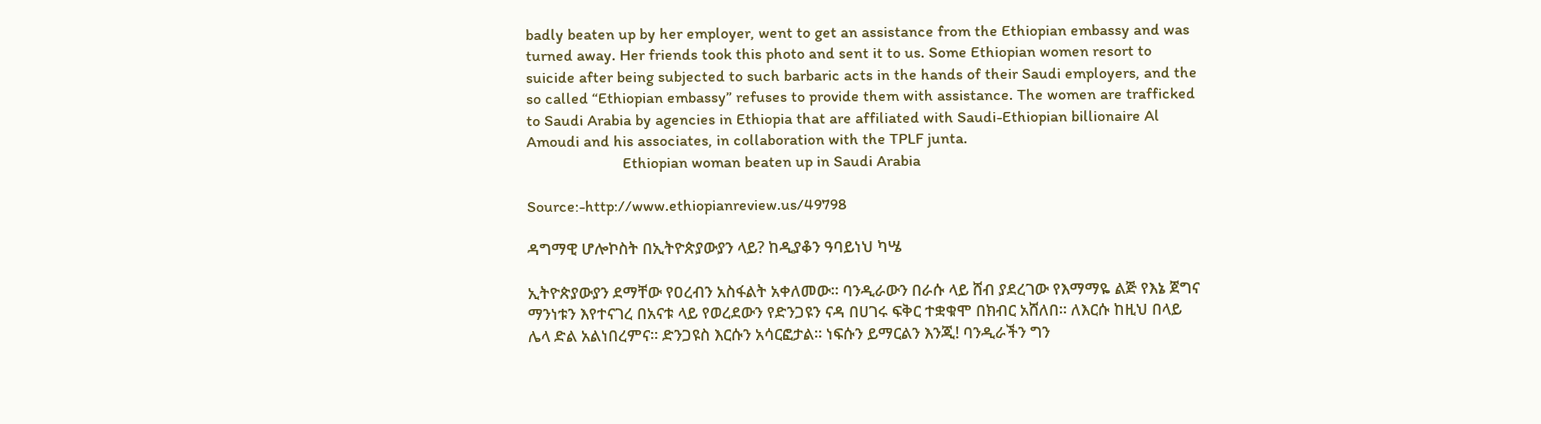badly beaten up by her employer, went to get an assistance from the Ethiopian embassy and was turned away. Her friends took this photo and sent it to us. Some Ethiopian women resort to suicide after being subjected to such barbaric acts in the hands of their Saudi employers, and the so called “Ethiopian embassy” refuses to provide them with assistance. The women are trafficked to Saudi Arabia by agencies in Ethiopia that are affiliated with Saudi-Ethiopian billionaire Al Amoudi and his associates, in collaboration with the TPLF junta.
                        Ethiopian woman beaten up in Saudi Arabia

Source:-http://www.ethiopianreview.us/49798

ዳግማዊ ሆሎኮስት በኢትዮጵያውያን ላይ? ከዲያቆን ዓባይነህ ካሤ

ኢትዮጵያውያን ደማቸው የዐረብን አስፋልት አቀለመው፡፡ ባንዲራውን በራሱ ላይ ሸብ ያደረገው የእማማዬ ልጅ የእኔ ጀግና ማንነቱን እየተናገረ በአናቱ ላይ የወረደውን የድንጋዩን ናዳ በሀገሩ ፍቅር ተቋቁሞ በክብር አሸለበ፡፡ ለእርሱ ከዚህ በላይ ሌላ ድል አልነበረምና፡፡ ድንጋዩስ እርሱን አሳርፎታል፡፡ ነፍሱን ይማርልን እንጂ! ባንዲራችን ግን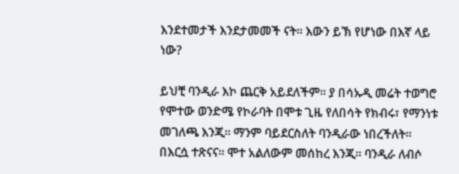እንደተመታች እንደታመመች ናት፡፡ እውን ይኽ የሆነው በእኛ ላይ ነው?

ይህቺ ባንዲራ እኮ ጨርቅ አይደለችም፡፡ ያ በሳኡዲ መሬት ተወግሮ የሞተው ወንድሜ የኮራባት በሞቱ ጊዜ የለበሳት የክብሩ፣ የማንነቱ መገለጫ እንጂ፡፡ ማንም ባይደርስለት ባንዲራው ነበረችለት፡፡ በእርሷ ተጽናና፡፡ ሞተ አልለውም መሰከረ እንጂ፡፡ ባንዲራ ለብሶ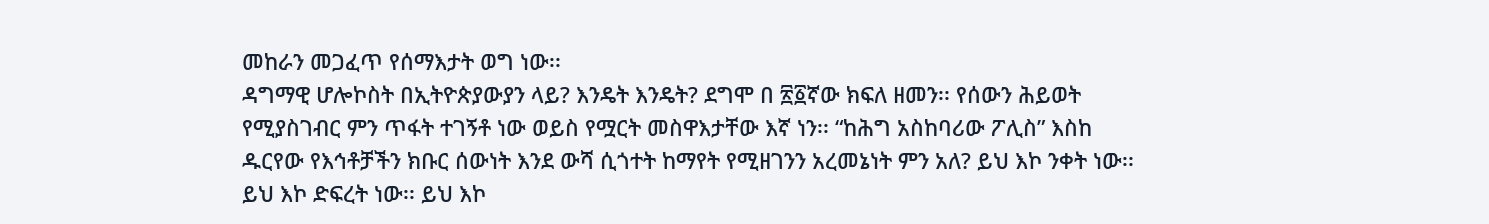መከራን መጋፈጥ የሰማእታት ወግ ነው፡፡
ዳግማዊ ሆሎኮስት በኢትዮጵያውያን ላይ? እንዴት እንዴት? ደግሞ በ ፳፩ኛው ክፍለ ዘመን፡፡ የሰውን ሕይወት የሚያስገብር ምን ጥፋት ተገኝቶ ነው ወይስ የሟርት መስዋእታቸው እኛ ነን፡፡ “ከሕግ አስከባሪው ፖሊስ” እስከ ዱርየው የእኅቶቻችን ክቡር ሰውነት እንደ ውሻ ሲጎተት ከማየት የሚዘገንን አረመኔነት ምን አለ? ይህ እኮ ንቀት ነው፡፡ ይህ እኮ ድፍረት ነው፡፡ ይህ እኮ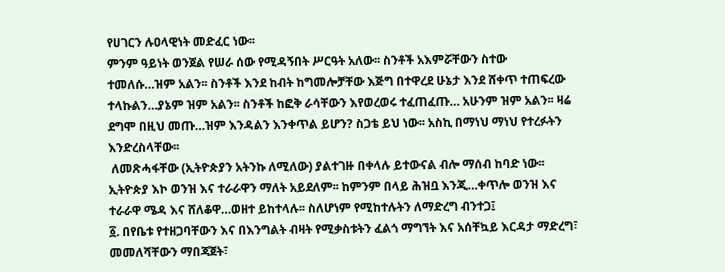የሀገርን ሉዐላዊነት መድፈር ነው፡፡
ምንም ዓይነት ወንጀል የሠራ ሰው የሚዳኝበት ሥርዓት አለው፡፡ ስንቶች አእምሯቸውን ስተው ተመለሱ…ዝም አልን፡፡ ስንቶች እንደ ከብት ከግመሎቻቸው እጅግ በተዋረደ ሁኔታ እንደ ሸቀጥ ተጠፍረው ተላኩልን…ያኔም ዝም አልን፡፡ ስንቶች ከፎቅ ራሳቸውን እየወረወሩ ተፈጠፈጡ… አሁንም ዝም አልን፡፡ ዛሬ ደግሞ በዚህ መጡ…ዝም እንዳልን እንቀጥል ይሆን? ስጋቴ ይህ ነው፡፡ አስኪ በማነህ ማነህ የተረፉትን እንድረስላቸው፡፡
 ለመጽሓፋቸው (ኢትዮጵያን አትንኩ ለሚለው) ያልተገዙ በቀላሉ ይተውናል ብሎ ማሰብ ከባድ ነው፡፡ ኢትዮጵያ እኮ ወንዝ እና ተራራዋን ማለት አይደለም፡፡ ከምንም በላይ ሕዝቧ እንጂ…ቀጥሎ ወንዝ እና ተራራዋ ሜዳ እና ሸለቆዋ…ወዘተ ይከተላሉ፡፡ ስለሆነም የሚከተሉትን ለማድረግ ብንተጋ፤
፩. በየቤቱ የተዘጋባቸውን እና በእንግልት ብዛት የሚቃስቱትን ፈልጎ ማግኘት እና አሰቸኳይ እርዳታ ማድረግ፣ መመለሻቸውን ማበጃጀት፣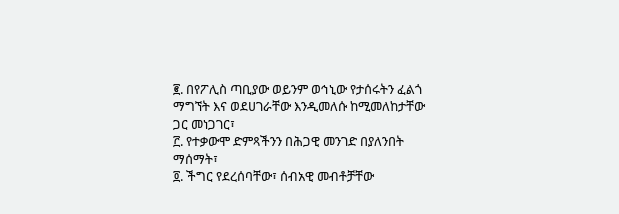፪. በየፖሊስ ጣቢያው ወይንም ወኅኒው የታሰሩትን ፈልጎ ማግኘት እና ወደሀገራቸው እንዲመለሱ ከሚመለከታቸው ጋር መነጋገር፣
፫. የተቃውሞ ድምጻችንን በሕጋዊ መንገድ በያለንበት ማሰማት፣
፬. ችግር የደረሰባቸው፣ ሰብአዊ መብቶቻቸው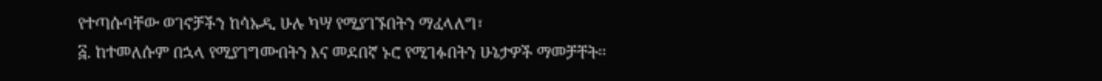የተጣሱባቸው ወገኖቻችን ከሳኡዲ ሁሉ ካሣ የሚያገኙበትን ማፈላለግ፣
፭. ከተመለሱም በኋላ የሚያገግሙበትን እና መደበኛ ኑሮ የሚገፉበትን ሁኔታዎች ማመቻቸት፡፡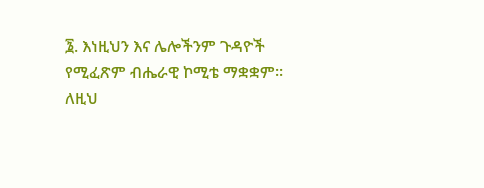፮. እነዚህን እና ሌሎችንም ጉዳዮች የሚፈጽም ብሔራዊ ኮሚቴ ማቋቋም፡፡
ለዚህ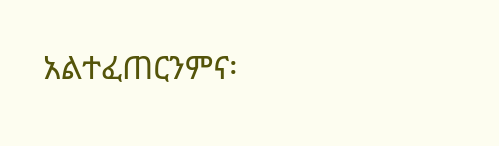አልተፈጠርንምና፡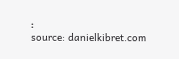፡
source: danielkibret.com